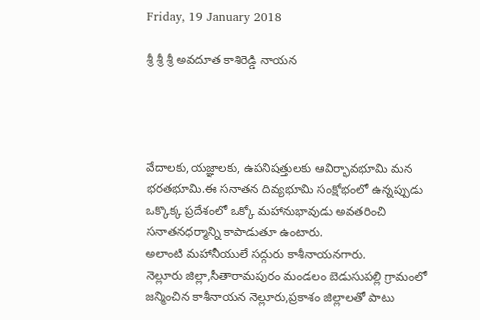Friday, 19 January 2018

శ్రీ శ్రీ శ్రీ అవదూత కాశిరెడ్డి నాయన




వేదాలకు,యజ్ఞాలకు, ఉపనిషత్తులకు ఆవిర్భావభూమి మన భరతభూమి.ఈ సనాతన దివ్యభూమి సంక్షోభంలో ఉన్నప్పుడు ఒక్కొక్క ప్రదేశంలో ఒక్కో మహానుభావుడు అవతరించి సనాతనధర్మాన్ని కాపాడుతూ ఉంటారు.
అలాంటి మహానీయులే సద్గురు కాశీనాయనగారు.
నెల్లూరు జిల్లా,సీతారామపురం మండలం బెడుసుపల్లి గ్రామంలో జన్మించిన కాశీనాయన నెల్లూరు,ప్రకాశం జిల్లాలతో పాటు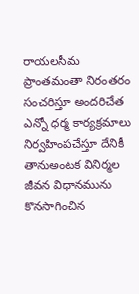రాయలసీమ ప్రాంతమంతా నిరంతరం సంచరిస్తూ అందరిచేత ఎన్నో ధర్మ కార్యక్రమాలు నిర్వహింపచేస్తూ దేనికీ తానుఅంటక వినిర్మల జీవన విధానమును కొనసాగించిన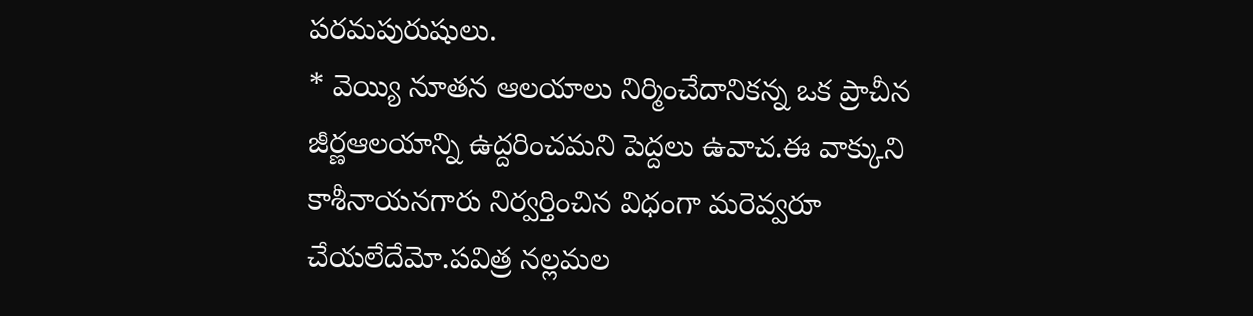పరమపురుషులు.
* వెయ్యి నూతన ఆలయాలు నిర్మించేదానికన్న ఒక ప్రాచీన జీర్ణఆలయాన్ని ఉద్దరించమని పెద్దలు ఉవాచ.ఈ వాక్కుని కాశీనాయనగారు నిర్వర్తించిన విధంగా మరెవ్వరూ చేయలేదేమో.పవిత్ర నల్లమల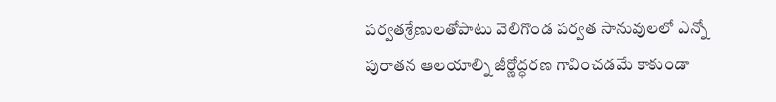పర్వతశ్రేణులతోపాటు వెలిగొండ పర్వత సానువులలో ఎన్నో పురాతన ఆలయాల్ని జీర్ణోద్ధరణ గావించడమే కాకుండా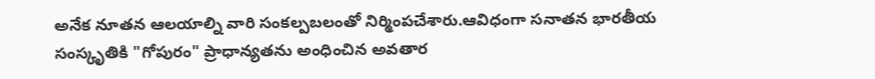అనేక నూతన ఆలయాల్ని వారి సంకల్పబలంతో నిర్మింపచేశారు.ఆవిధంగా సనాతన భారతీయ సంస్కృతికి "గోపురం" ప్రాధాన్యతను అంధించిన అవతార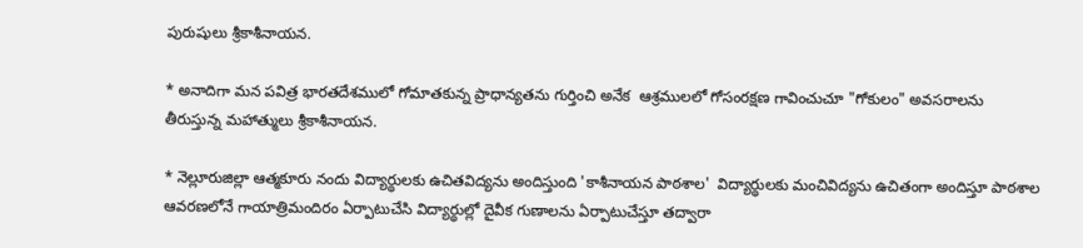పురుషులు శ్రీకాశీనాయన.

* అనాదిగా మన పవిత్ర భారతదేశములో గోమాతకున్న ప్రాధాన్యతను గుర్తించి అనేక  ఆశ్రములలో గోసంరక్షణ గావించుచూ "గోకులం" అవసరాలను తీరుస్తున్న మహాత్ములు శ్రీకాశీనాయన.

* నెల్లూరుజిల్లా ఆత్మకూరు నందు విద్యార్థులకు ఉచితవిద్యను అందిస్తుంది 'కాశీనాయన పాఠశాల'  విద్యార్థులకు మంచివిద్యను ఉచితంగా అందిస్తూ పాఠశాల ఆవరణలోనే గాయాత్రిమందిరం ఏర్పాటుచేసి విద్యార్థుల్లో దైవీక గుణాలను ఏర్పాటుచేస్తూ తద్వారా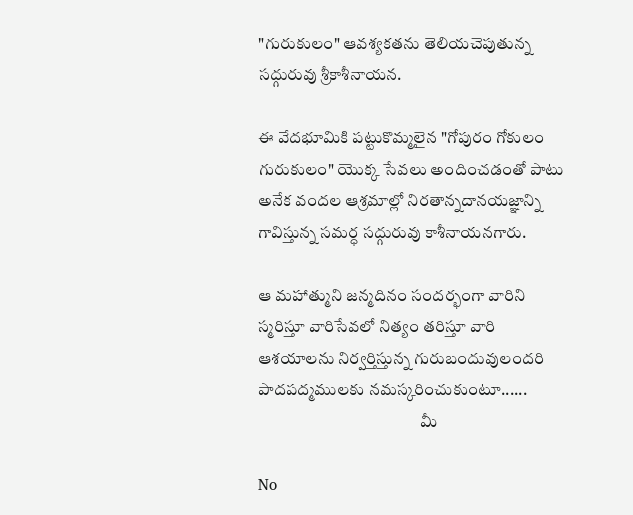"గురుకులం" ఆవశ్యకతను తెలియచెపుతున్న సద్గురువు శ్రీకాశీనాయన.

ఈ వేదభూమికి పట్టుకొమ్మలైన "గోపురం గోకులం గురుకులం" యొక్క సేవలు అందించడంతో పాటు అనేక వందల ఆశ్రమాల్లో నిరతాన్నదానయజ్ఞాన్ని గావిస్తున్న సమర్ధ సద్గురువు కాశీనాయనగారు.

ఆ మహాత్ముని జన్మదినం సందర్భంగా వారిని స్మరిస్తూ వారిసేవలో నిత్యం తరిస్తూ వారి ఆశయాలను నిర్వర్తిస్తున్న గురుబందువులందరి పాదపద్మములకు నమస్కరించుకుంటూ......
                                                 మీ

No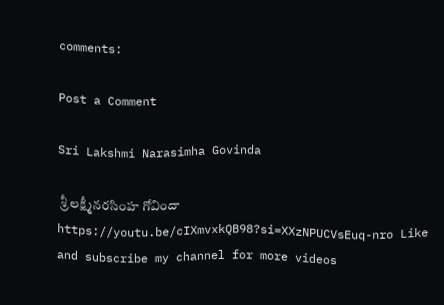comments:

Post a Comment

Sri Lakshmi Narasimha Govinda

 శ్రీ లక్ష్మీనరసింహ గోవిందా https://youtu.be/cIXmvxkQB98?si=XXzNPUCVsEuq-nro Like and subscribe my channel for more videos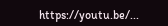https://youtu.be/...